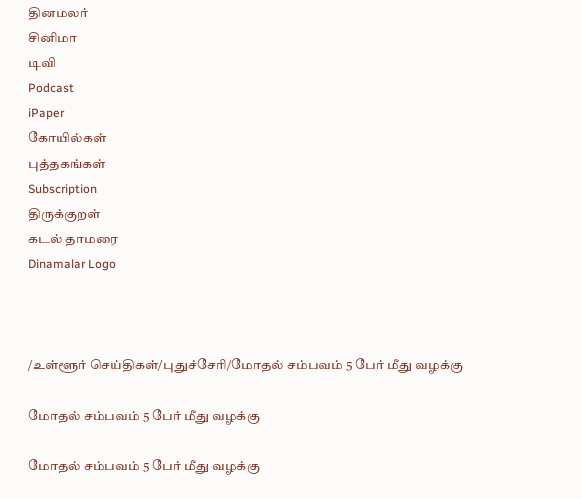தினமலர்
சினிமா
டிவி
Podcast
iPaper
கோயில்கள்
புத்தகங்கள்
Subscription
திருக்குறள்
கடல் தாமரை
Dinamalar Logo



/உள்ளூர் செய்திகள்/புதுச்சேரி/மோதல் சம்பவம் 5 பேர் மீது வழக்கு

மோதல் சம்பவம் 5 பேர் மீது வழக்கு

மோதல் சம்பவம் 5 பேர் மீது வழக்கு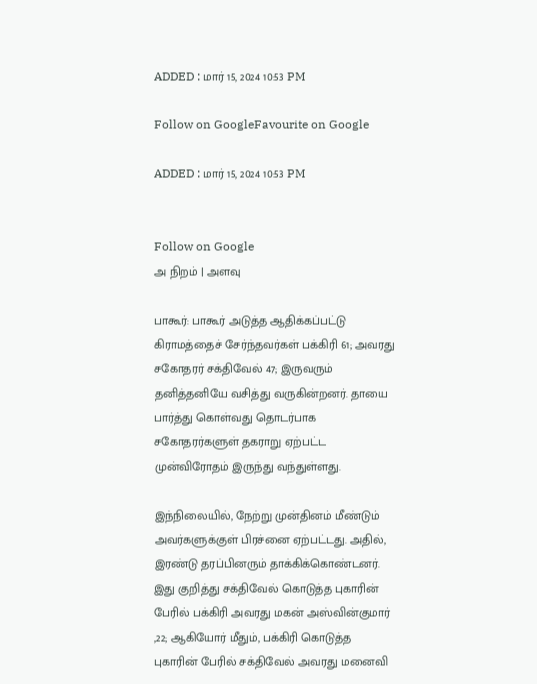ADDED : மார் 15, 2024 10:53 PM

Follow on GoogleFavourite on Google

ADDED : மார் 15, 2024 10:53 PM


Follow on Google
அ நிறம் | அளவு

பாகூர்: பாகூர் அடுத்த ஆதிக்கப்பட்டு கிராமத்தைச் சேர்ந்தவர்கள் பக்கிரி 61; அவரது சகோதரர் சக்திவேல் 47; இருவரும் தனித்தனியே வசித்து வருகின்றனர். தாயை பார்த்து கொள்வது தொடர்பாக சகோதரர்களுள் தகராறு ஏற்பட்ட முன்விரோதம் இருந்து வந்துள்ளது.

இந்நிலையில், நேற்று முன்தினம் மீண்டும் அவர்களுக்குள் பிரச்னை ஏற்பட்டது. அதில், இரண்டு தரப்பினரும் தாக்கிக்கொண்டனர். இது குறித்து சக்திவேல் கொடுத்த புகாரின் பேரில் பக்கிரி அவரது மகன் அஸ்வின்குமார் ,22; ஆகியோர் மீதும், பக்கிரி கொடுத்த புகாரின் பேரில் சக்திவேல் அவரது மனைவி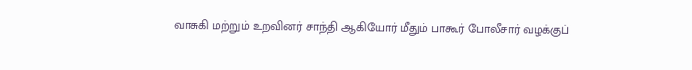வாசுகி மற்றும் உறவினர் சாந்தி ஆகியோர் மீதும் பாகூர் போலீசார் வழக்குப்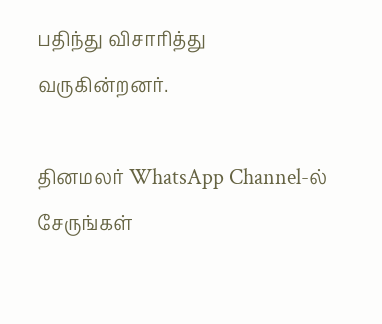பதிந்து விசாரித்து வருகின்றனர்.

தினமலர் WhatsApp Channel-ல் சேருங்கள்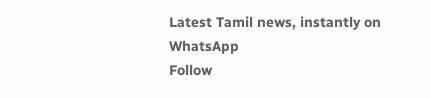Latest Tamil news, instantly on WhatsApp
Follow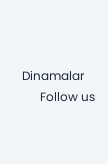Dinamalar
      Follow us